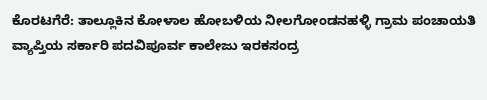ಕೊರಟಗೆರೆ: ತಾಲ್ಲೂಕಿನ ಕೋಳಾಲ ಹೋಬಳಿಯ ನೀಲಗೋಂಡನಹಳ್ಳಿ ಗ್ರಾಮ ಪಂಚಾಯತಿ ವ್ಯಾಪ್ತಿಯ ಸರ್ಕಾರಿ ಪದವಿಪೂರ್ವ ಕಾಲೇಜು ಇರಕಸಂದ್ರ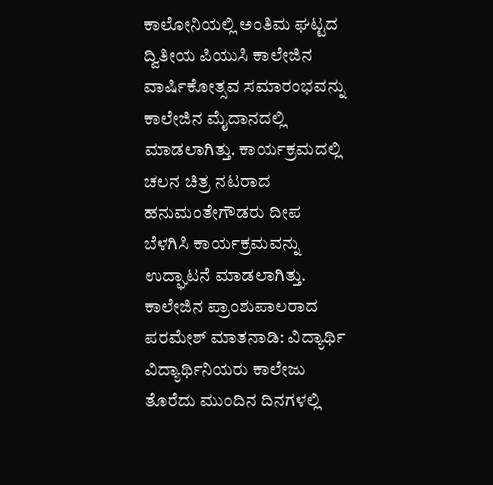ಕಾಲೋನಿಯಲ್ಲಿ ಅಂತಿಮ ಘಟ್ಟದ ದ್ವಿತೀಯ ಪಿಯುಸಿ ಕಾಲೇಜಿನ ವಾರ್ಷಿಕೋತ್ಸವ ಸಮಾರಂಭವನ್ನು ಕಾಲೇಜಿನ ಮೈದಾನದಲ್ಲಿ ಮಾಡಲಾಗಿತ್ತು. ಕಾರ್ಯಕ್ರಮದಲ್ಲಿ ಚಲನ ಚಿತ್ರ ನಟರಾದ ಹನುಮಂತೇಗೌಡರು ದೀಪ ಬೆಳಗಿಸಿ ಕಾರ್ಯಕ್ರಮವನ್ನು ಉದ್ಘಾಟನೆ ಮಾಡಲಾಗಿತ್ತು.
ಕಾಲೇಜಿನ ಪ್ರಾಂಶುಪಾಲರಾದ ಪರಮೇಶ್ ಮಾತನಾಡಿ: ವಿದ್ಯಾರ್ಥಿ ವಿದ್ಯಾರ್ಥಿನಿಯರು ಕಾಲೇಜು ತೊರೆದು ಮುಂದಿನ ದಿನಗಳಲ್ಲಿ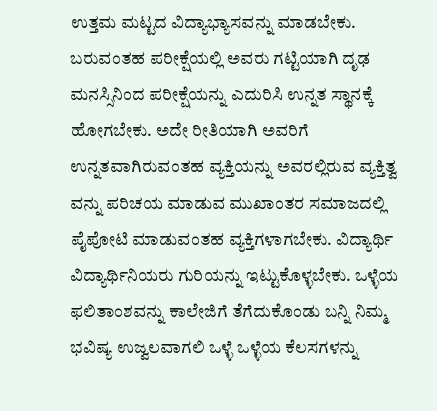ಉತ್ತಮ ಮಟ್ಟದ ವಿದ್ಯಾಭ್ಯಾಸವನ್ನು ಮಾಡಬೇಕು. ಬರುವಂತಹ ಪರೀಕ್ಷೆಯಲ್ಲಿ ಅವರು ಗಟ್ಟಿಯಾಗಿ ದೃಢ ಮನಸ್ಸಿನಿಂದ ಪರೀಕ್ಷೆಯನ್ನು ಎದುರಿಸಿ ಉನ್ನತ ಸ್ಥಾನಕ್ಕೆ ಹೋಗಬೇಕು. ಅದೇ ರೀತಿಯಾಗಿ ಅವರಿಗೆ ಉನ್ನತವಾಗಿರುವಂತಹ ವ್ಯಕ್ತಿಯನ್ನು ಅವರಲ್ಲಿರುವ ವ್ಯಕ್ತಿತ್ವ ವನ್ನು ಪರಿಚಯ ಮಾಡುವ ಮುಖಾಂತರ ಸಮಾಜದಲ್ಲಿ ಪೈಪೋಟಿ ಮಾಡುವಂತಹ ವ್ಯಕ್ತಿಗಳಾಗಬೇಕು. ವಿದ್ಯಾರ್ಥಿ ವಿದ್ಯಾರ್ಥಿನಿಯರು ಗುರಿಯನ್ನು ಇಟ್ಟುಕೊಳ್ಳಬೇಕು. ಒಳ್ಳೆಯ ಫಲಿತಾಂಶವನ್ನು ಕಾಲೇಜಿಗೆ ತೆಗೆದುಕೊಂಡು ಬನ್ನಿ ನಿಮ್ಮ ಭವಿಷ್ಯ ಉಜ್ವಲವಾಗಲಿ ಒಳ್ಳೆ ಒಳ್ಳೆಯ ಕೆಲಸಗಳನ್ನು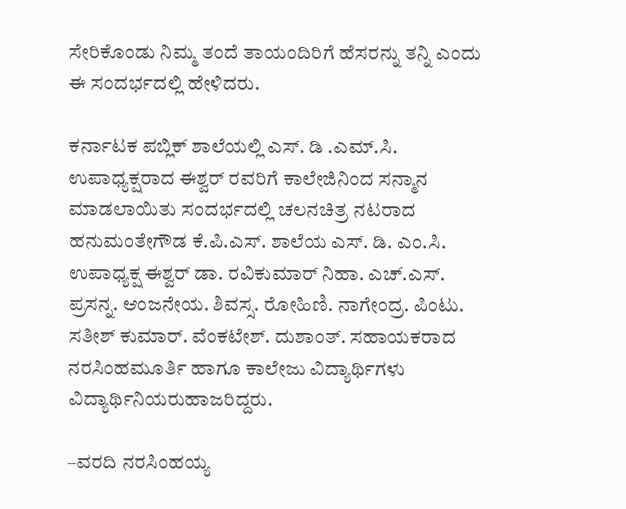ಸೇರಿಕೊಂಡು ನಿಮ್ಮ ತಂದೆ ತಾಯಂದಿರಿಗೆ ಹೆಸರನ್ನು ತನ್ನಿ ಎಂದು ಈ ಸಂದರ್ಭದಲ್ಲಿ ಹೇಳಿದರು.

ಕರ್ನಾಟಕ ಪಬ್ಲಿಕ್ ಶಾಲೆಯಲ್ಲಿ ಎಸ್. ಡಿ .ಎಮ್.ಸಿ. ಉಪಾಧ್ಯಕ್ಷರಾದ ಈಶ್ವರ್ ರವರಿಗೆ ಕಾಲೇಜಿನಿಂದ ಸನ್ಮಾನ ಮಾಡಲಾಯಿತು ಸಂದರ್ಭದಲ್ಲಿ ಚಲನಚಿತ್ರ ನಟರಾದ ಹನುಮಂತೇಗೌಡ ಕೆ.ಪಿ.ಎಸ್. ಶಾಲೆಯ ಎಸ್. ಡಿ. ಎಂ.ಸಿ. ಉಪಾಧ್ಯಕ್ಷ ಈಶ್ವರ್ ಡಾ. ರವಿಕುಮಾರ್ ನಿಹಾ. ಎಚ್.ಎಸ್. ಪ್ರಸನ್ನ. ಆಂಜನೇಯ. ಶಿವಸ್ಸ. ರೋಹಿಣಿ. ನಾಗೇಂದ್ರ. ಪಿಂಟು. ಸತೀಶ್ ಕುಮಾರ್. ವೆಂಕಟೇಶ್. ದುಶಾಂತ್. ಸಹಾಯಕರಾದ ನರಸಿಂಹಮೂರ್ತಿ ಹಾಗೂ ಕಾಲೇಜು ವಿದ್ಯಾರ್ಥಿಗಳು ವಿದ್ಯಾರ್ಥಿನಿಯರುಹಾಜರಿದ್ದರು.

–ವರದಿ ನರಸಿಂಹಯ್ಯ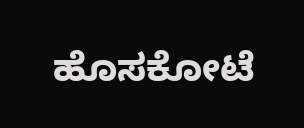ಹೊಸಕೋಟೆ